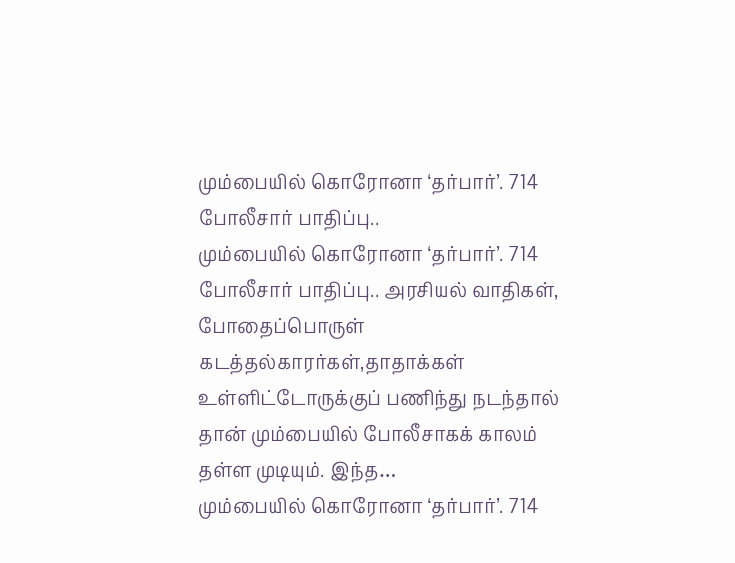மும்பையில் கொரோனா ‘தர்பார்’. 714 போலீசார் பாதிப்பு..
மும்பையில் கொரோனா ‘தர்பார்’. 714 போலீசார் பாதிப்பு.. அரசியல் வாதிகள், போதைப்பொருள் கடத்தல்காரர்கள்,தாதாக்கள் உள்ளிட்டோருக்குப் பணிந்து நடந்தால் தான் மும்பையில் போலீசாகக் காலம் தள்ள முடியும். இந்த…
மும்பையில் கொரோனா ‘தர்பார்’. 714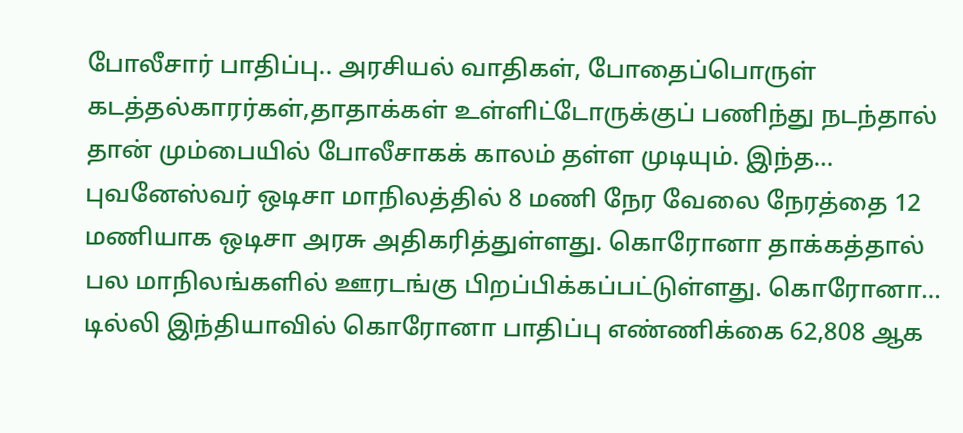போலீசார் பாதிப்பு.. அரசியல் வாதிகள், போதைப்பொருள் கடத்தல்காரர்கள்,தாதாக்கள் உள்ளிட்டோருக்குப் பணிந்து நடந்தால் தான் மும்பையில் போலீசாகக் காலம் தள்ள முடியும். இந்த…
புவனேஸ்வர் ஒடிசா மாநிலத்தில் 8 மணி நேர வேலை நேரத்தை 12 மணியாக ஒடிசா அரசு அதிகரித்துள்ளது. கொரோனா தாக்கத்தால் பல மாநிலங்களில் ஊரடங்கு பிறப்பிக்கப்பட்டுள்ளது. கொரோனா…
டில்லி இந்தியாவில் கொரோனா பாதிப்பு எண்ணிக்கை 62,808 ஆக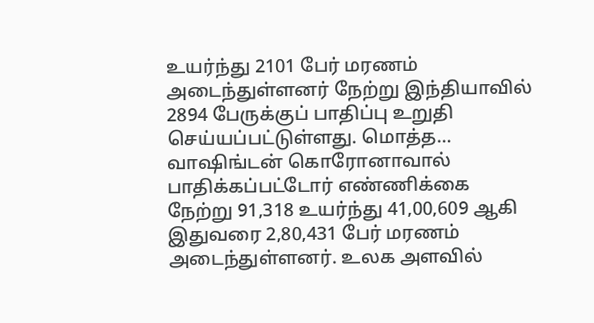உயர்ந்து 2101 பேர் மரணம் அடைந்துள்ளனர் நேற்று இந்தியாவில் 2894 பேருக்குப் பாதிப்பு உறுதி செய்யப்பட்டுள்ளது. மொத்த…
வாஷிங்டன் கொரோனாவால் பாதிக்கப்பட்டோர் எண்ணிக்கை நேற்று 91,318 உயர்ந்து 41,00,609 ஆகி இதுவரை 2,80,431 பேர் மரணம் அடைந்துள்ளனர். உலக அளவில்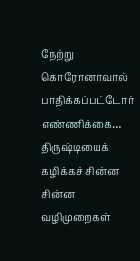நேற்று கொரோனாவால் பாதிக்கப்பட்டோர் எண்ணிக்கை…
திருஷ்டியைக் கழிக்கச் சின்ன சின்ன வழிமுறைகள்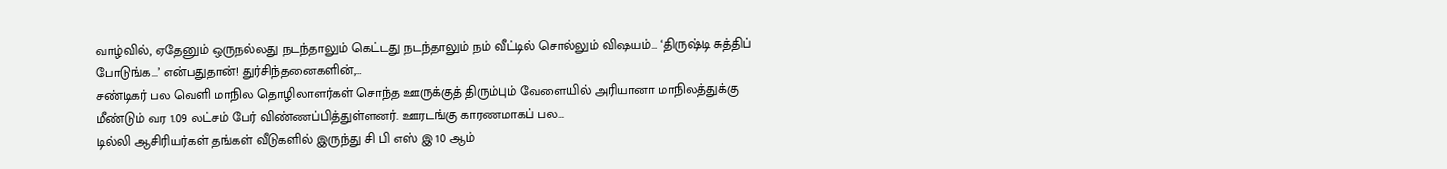வாழ்வில், ஏதேனும் ஒருநல்லது நடந்தாலும் கெட்டது நடந்தாலும் நம் வீட்டில் சொல்லும் விஷயம்… ‘திருஷ்டி சுத்திப் போடுங்க...’ என்பதுதான்! துர்சிந்தனைகளின்,…
சண்டிகர் பல வெளி மாநில தொழிலாளர்கள் சொந்த ஊருக்குத் திரும்பும் வேளையில் அரியானா மாநிலத்துக்கு மீண்டும் வர 1.09 லட்சம் பேர் விண்ணப்பித்துள்ளனர். ஊரடங்கு காரணமாகப் பல…
டில்லி ஆசிரியர்கள் தங்கள் வீடுகளில் இருந்து சி பி எஸ் இ 10 ஆம்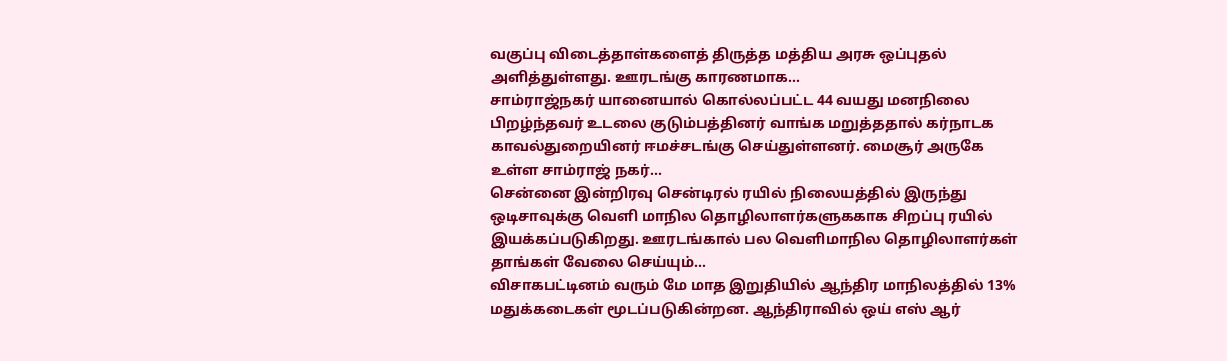வகுப்பு விடைத்தாள்களைத் திருத்த மத்திய அரசு ஒப்புதல் அளித்துள்ளது. ஊரடங்கு காரணமாக…
சாம்ராஜ்நகர் யானையால் கொல்லப்பட்ட 44 வயது மனநிலை பிறழ்ந்தவர் உடலை குடும்பத்தினர் வாங்க மறுத்ததால் கர்நாடக காவல்துறையினர் ஈமச்சடங்கு செய்துள்ளனர். மைசூர் அருகே உள்ள சாம்ராஜ் நகர்…
சென்னை இன்றிரவு சென்டிரல் ரயில் நிலையத்தில் இருந்து ஒடிசாவுக்கு வெளி மாநில தொழிலாளர்களுககாக சிறப்பு ரயில் இயக்கப்படுகிறது. ஊரடங்கால் பல வெளிமாநில தொழிலாளர்கள் தாங்கள் வேலை செய்யும்…
விசாகபட்டினம் வரும் மே மாத இறுதியில் ஆந்திர மாநிலத்தில் 13% மதுக்கடைகள் மூடப்படுகின்றன. ஆந்திராவில் ஒய் எஸ் ஆர்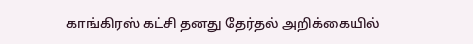காங்கிரஸ் கட்சி தனது தேர்தல் அறிக்கையில்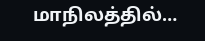மாநிலத்தில்…